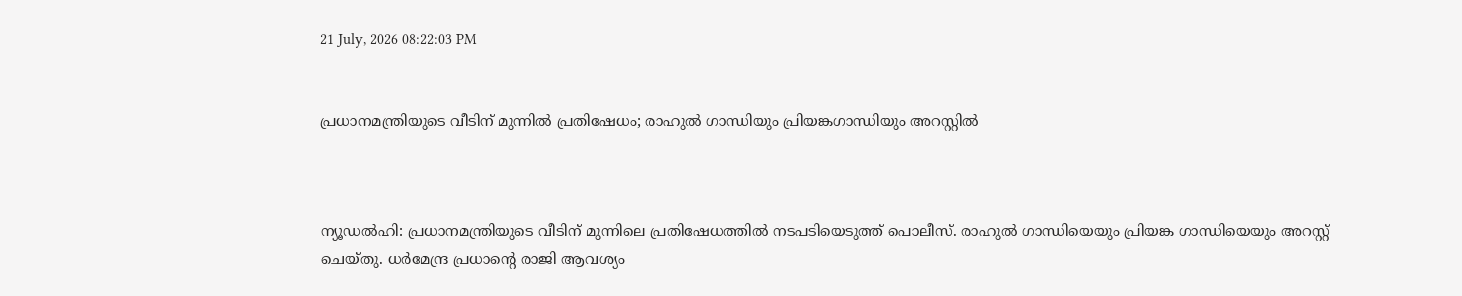21 July, 2026 08:22:03 PM


പ്രധാനമന്ത്രിയുടെ വീടിന് മുന്നിൽ പ്രതിഷേധം; രാഹുൽ ഗാന്ധിയും പ്രിയങ്കഗാന്ധിയും അറസ്റ്റിൽ



ന്യൂഡല്‍ഹി: പ്രധാനമന്ത്രിയുടെ വീടിന് മുന്നിലെ പ്രതിഷേധത്തിൽ നടപടിയെടുത്ത് പൊലീസ്. രാഹുൽ ഗാന്ധിയെയും പ്രിയങ്ക ഗാന്ധിയെയും അറസ്റ്റ് ചെയ്തു. ധർമേന്ദ്ര പ്രധാൻ്റെ രാജി ആവശ്യം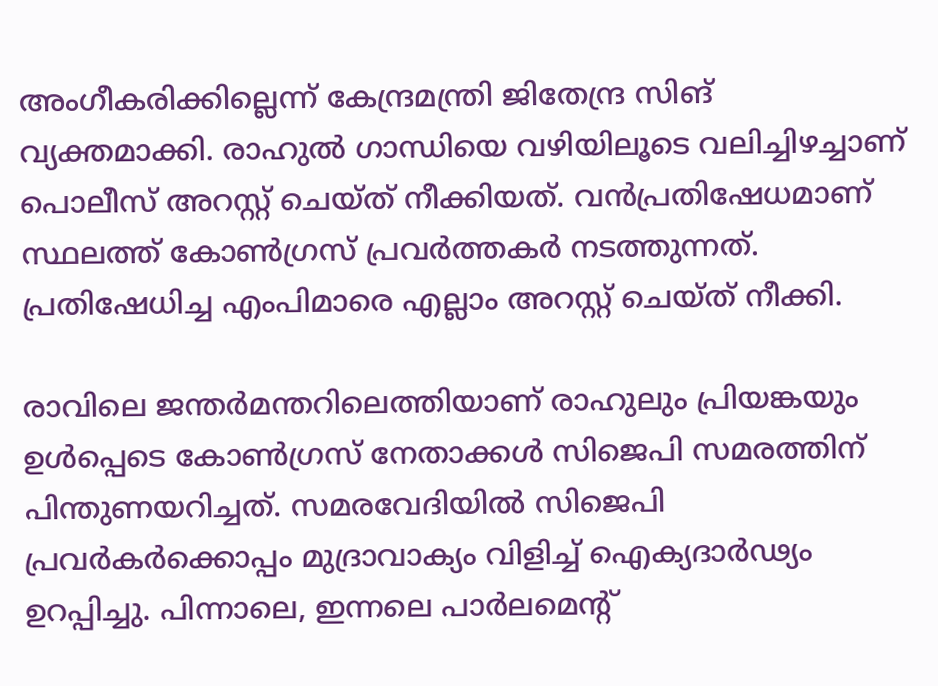അംഗീകരിക്കില്ലെന്ന് കേന്ദ്രമന്ത്രി ജിതേന്ദ്ര സിങ് വ്യക്തമാക്കി. രാഹുൽ ഗാന്ധിയെ വഴിയിലൂടെ വലിച്ചിഴച്ചാണ് പൊലീസ് അറസ്റ്റ് ചെയ്ത് നീക്കിയത്. വൻപ്രതിഷേധമാണ് സ്ഥലത്ത് കോൺഗ്രസ് പ്രവർത്തകർ നടത്തുന്നത്. പ്രതിഷേധിച്ച എംപിമാരെ എല്ലാം അറസ്റ്റ് ചെയ്ത് നീക്കി.

രാവിലെ ജന്തര്‍മന്തറിലെത്തിയാണ് രാഹുലും പ്രിയങ്കയും ഉള്‍പ്പെടെ കോണ്‍ഗ്രസ് നേതാക്കള്‍ സിജെപി സമരത്തിന് പിന്തുണയറിച്ചത്. സമരവേദിയില്‍ സിജെപി പ്രവര്‍കര്‍ക്കൊപ്പം മുദ്രാവാക്യം വിളിച്ച് ഐക്യദാര്‍ഢ്യം ഉറപ്പിച്ചു. പിന്നാലെ, ഇന്നലെ പാര്‍ലമെന്റ്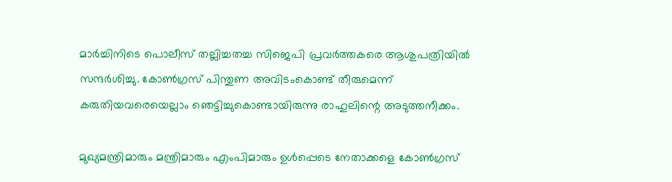മാര്‍ച്ചിനിടെ പൊലീസ് തല്ലിച്ചതച്ച സിജെപി പ്രവര്‍ത്തകരെ ആശുപത്രിയില്‍ സന്ദര്‍ശിച്ചു. കോണ്‍ഗ്രസ് പിന്തുണ അവിടംകൊണ്ട് തീരുമെന്ന് കരുതിയവരെയെല്ലാം ഞെട്ടിച്ചുകൊണ്ടായിരുന്നു രാഹുലിന്റെ അടുത്തനീക്കം.

മുഖ്യമന്ത്രിമാരും മന്ത്രിമാരും എംപിമാരും ഉള്‍പ്പെടെ നേതാക്കളെ കോണ്‍ഗ്രസ്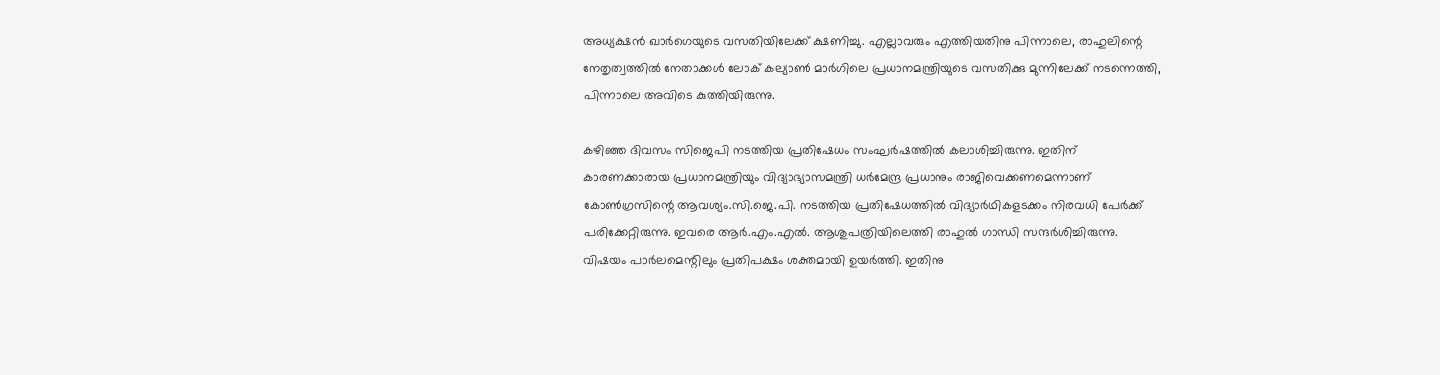അധ്യക്ഷന്‍ ഖാര്‍ഗെയുടെ വസതിയിലേക്ക് ക്ഷണിച്ചു. എല്ലാവരും എത്തിയതിനു പിന്നാലെ, രാഹുലിന്റെ നേതൃത്വത്തില്‍ നേതാക്കള്‍ ലോക് കല്യാണ്‍ മാര്‍ഗിലെ പ്രധാനമന്ത്രിയുടെ വസതിക്കു മുന്നിലേക്ക് നടന്നെത്തി, പിന്നാലെ അവിടെ കുത്തിയിരുന്നു.

കഴിഞ്ഞ ദിവസം സിജെപി നടത്തിയ പ്രതിഷേധം സംഘര്‍ഷത്തില്‍ കലാശിച്ചിരുന്നു. ഇതിന് കാരണക്കാരായ പ്രധാനമന്ത്രിയും വിദ്യാഭ്യാസമന്ത്രി ധര്‍മേന്ദ്ര പ്രധാനും രാജിവെക്കണമെന്നാണ് കോണ്‍ഗ്രസിന്റെ ആവശ്യം.സി.ജെ.പി. നടത്തിയ പ്രതിഷേധത്തില്‍ വിദ്യാര്‍ഥികളടക്കം നിരവധി പേര്‍ക്ക് പരിക്കേറ്റിരുന്നു. ഇവരെ ആര്‍.എം.എല്‍. ആശുപത്രിയിലെത്തി രാഹുല്‍ ഗാന്ധി സന്ദര്‍ശിച്ചിരുന്നു. വിഷയം പാര്‍ലമെന്റിലും പ്രതിപക്ഷം ശക്തമായി ഉയര്‍ത്തി. ഇതിനു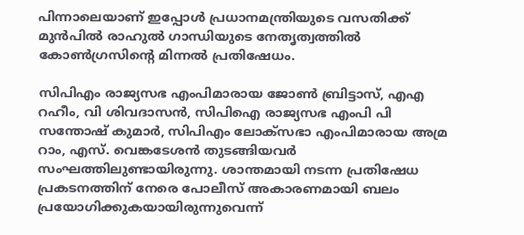പിന്നാലെയാണ് ഇപ്പോള്‍ പ്രധാനമന്ത്രിയുടെ വസതിക്ക് മുന്‍പില്‍ രാഹുല്‍ ഗാന്ധിയുടെ നേതൃത്വത്തില്‍ കോണ്‍ഗ്രസിന്റെ മിന്നല്‍ പ്രതിഷേധം.

സിപിഎം രാജ്യസഭ എംപിമാരായ ജോൺ ബ്രിട്ടാസ്, എഎ റഹീം, വി ശിവദാസൻ, സിപിഐ രാജ്യസഭ എംപി പി സന്തോഷ് കുമാർ, സിപിഎം ലോക്‌സഭാ എംപിമാരായ അമ്ര റാം, എസ്. വെങ്കടേശൻ തുടങ്ങിയവർ സംഘത്തിലുണ്ടായിരുന്നു. ശാന്തമായി നടന്ന പ്രതിഷേധ പ്രകടനത്തിന് നേരെ പോലീസ് അകാരണമായി ബലം പ്രയോഗിക്കുകയായിരുന്നുവെന്ന്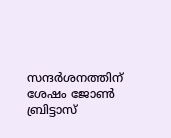സന്ദർശനത്തിന് ശേഷം ജോൺ ബ്രിട്ടാസ്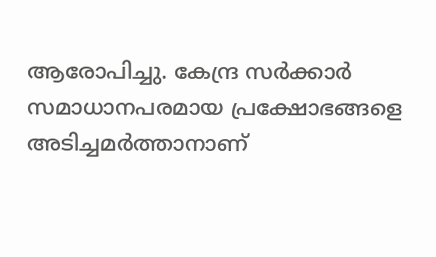ആരോപിച്ചു. കേന്ദ്ര സർക്കാർ സമാധാനപരമായ പ്രക്ഷോഭങ്ങളെ അടിച്ചമർത്താനാണ്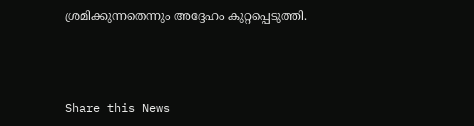ശ്രമിക്കുന്നതെന്നും അദ്ദേഹം കുറ്റപ്പെടുത്തി.



Share this News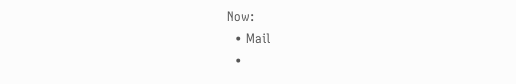Now:
  • Mail
  •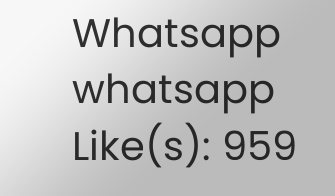Whatsapp whatsapp
Like(s): 959